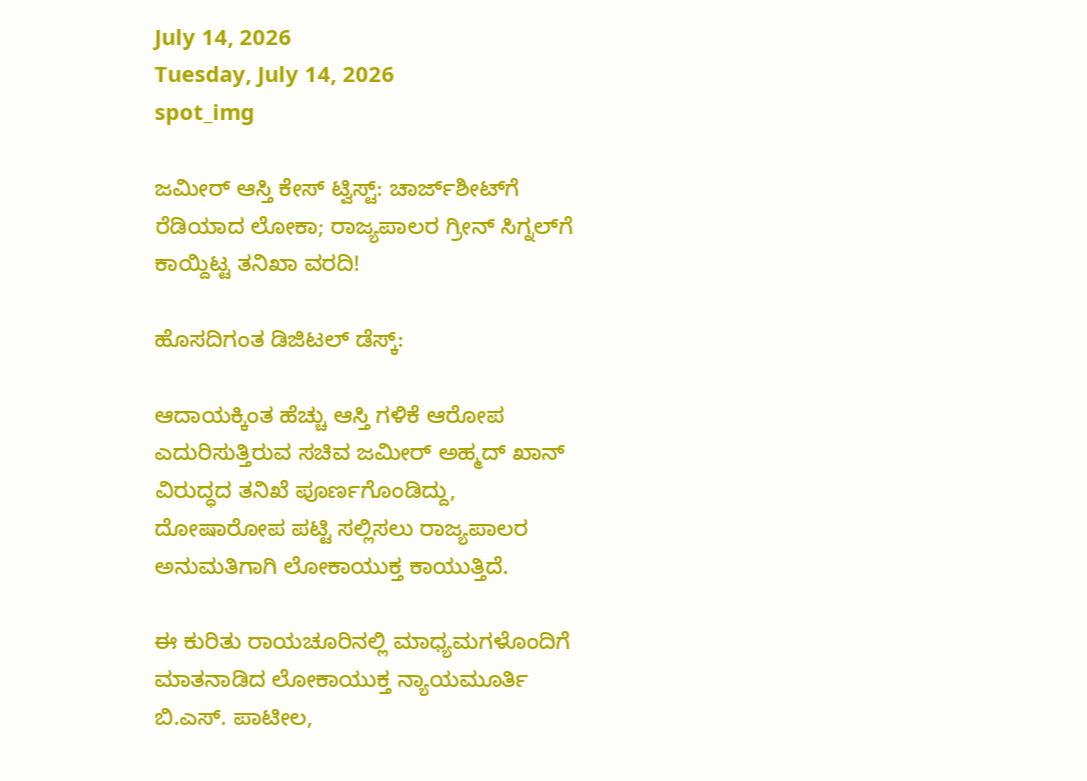July 14, 2026
Tuesday, July 14, 2026
spot_img

ಜಮೀರ್ ಆಸ್ತಿ ಕೇಸ್ ಟ್ವಿಸ್ಟ್: ಚಾರ್ಜ್‌ಶೀಟ್‌ಗೆ ರೆಡಿಯಾದ ಲೋಕಾ; ರಾಜ್ಯಪಾಲರ ಗ್ರೀನ್ ಸಿಗ್ನಲ್‌ಗೆ ಕಾಯ್ದಿಟ್ಟ ತನಿಖಾ ವರದಿ!

ಹೊಸದಿಗಂತ ಡಿಜಿಟಲ್‌ ಡೆಸ್ಕ್:

ಆದಾಯಕ್ಕಿಂತ ಹೆಚ್ಚು ಆಸ್ತಿ ಗಳಿಕೆ ಆರೋಪ ಎದುರಿಸುತ್ತಿರುವ ಸಚಿವ ಜಮೀರ್ ಅಹ್ಮದ್ ಖಾನ್ ವಿರುದ್ಧದ ತನಿಖೆ ಪೂರ್ಣಗೊಂಡಿದ್ದು, ದೋಷಾರೋಪ ಪಟ್ಟಿ ಸಲ್ಲಿಸಲು ರಾಜ್ಯಪಾಲರ ಅನುಮತಿಗಾಗಿ ಲೋಕಾಯುಕ್ತ ಕಾಯುತ್ತಿದೆ.

ಈ ಕುರಿತು ರಾಯಚೂರಿನಲ್ಲಿ ಮಾಧ್ಯಮಗಳೊಂದಿಗೆ ಮಾತನಾಡಿದ ಲೋಕಾಯುಕ್ತ ನ್ಯಾಯಮೂರ್ತಿ ಬಿ.ಎಸ್. ಪಾಟೀಲ,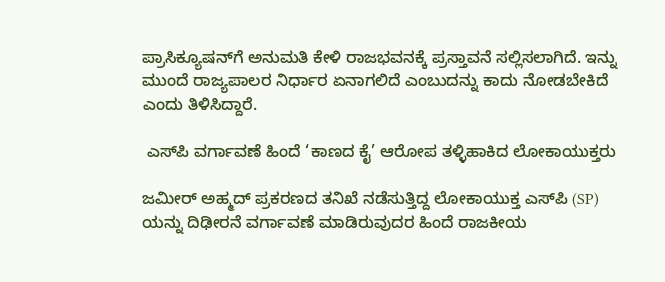ಪ್ರಾಸಿಕ್ಯೂಷನ್‌ಗೆ ಅನುಮತಿ ಕೇಳಿ ರಾಜಭವನಕ್ಕೆ ಪ್ರಸ್ತಾವನೆ ಸಲ್ಲಿಸಲಾಗಿದೆ. ಇನ್ನು ಮುಂದೆ ರಾಜ್ಯಪಾಲರ ನಿರ್ಧಾರ ಏನಾಗಲಿದೆ ಎಂಬುದನ್ನು ಕಾದು ನೋಡಬೇಕಿದೆ ಎಂದು ತಿಳಿಸಿದ್ದಾರೆ.

 ಎಸ್‌ಪಿ ವರ್ಗಾವಣೆ ಹಿಂದೆ ‘ಕಾಣದ ಕೈ’ ಆರೋಪ ತಳ್ಳಿಹಾಕಿದ ಲೋಕಾಯುಕ್ತರು

ಜಮೀರ್ ಅಹ್ಮದ್ ಪ್ರಕರಣದ ತನಿಖೆ ನಡೆಸುತ್ತಿದ್ದ ಲೋಕಾಯುಕ್ತ ಎಸ್‌ಪಿ (SP) ಯನ್ನು ದಿಢೀರನೆ ವರ್ಗಾವಣೆ ಮಾಡಿರುವುದರ ಹಿಂದೆ ರಾಜಕೀಯ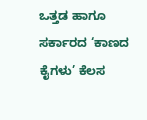ಒತ್ತಡ ಹಾಗೂ ಸರ್ಕಾರದ ‘ಕಾಣದ ಕೈಗಳು’ ಕೆಲಸ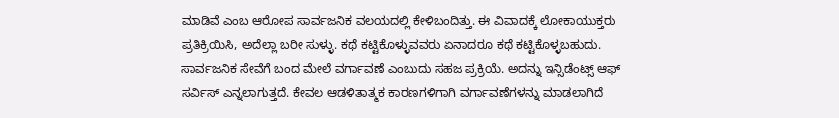ಮಾಡಿವೆ ಎಂಬ ಆರೋಪ ಸಾರ್ವಜನಿಕ ವಲಯದಲ್ಲಿ ಕೇಳಿಬಂದಿತ್ತು. ಈ ವಿವಾದಕ್ಕೆ ಲೋಕಾಯುಕ್ತರು ಪ್ರತಿಕ್ರಿಯಿಸಿ, ಅದೆಲ್ಲಾ ಬರೀ ಸುಳ್ಳು. ಕಥೆ ಕಟ್ಟಿಕೊಳ್ಳುವವರು ಏನಾದರೂ ಕಥೆ ಕಟ್ಟಿಕೊಳ್ಳಬಹುದು. ಸಾರ್ವಜನಿಕ ಸೇವೆಗೆ ಬಂದ ಮೇಲೆ ವರ್ಗಾವಣೆ ಎಂಬುದು ಸಹಜ ಪ್ರಕ್ರಿಯೆ. ಅದನ್ನು ಇನ್ಸಿಡೆಂಟ್ಸ್ ಆಫ್ ಸರ್ವಿಸ್ ಎನ್ನಲಾಗುತ್ತದೆ. ಕೇವಲ ಆಡಳಿತಾತ್ಮಕ ಕಾರಣಗಳಿಗಾಗಿ ವರ್ಗಾವಣೆಗಳನ್ನು ಮಾಡಲಾಗಿದೆ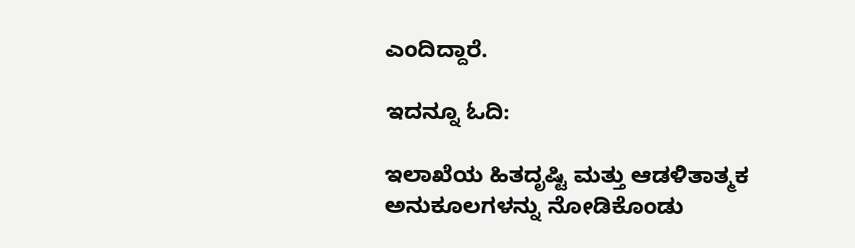ಎಂದಿದ್ದಾರೆ.

ಇದನ್ನೂ ಓದಿ:

ಇಲಾಖೆಯ ಹಿತದೃಷ್ಟಿ ಮತ್ತು ಆಡಳಿತಾತ್ಮಕ ಅನುಕೂಲಗಳನ್ನು ನೋಡಿಕೊಂಡು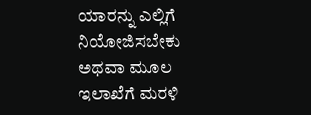ಯಾರನ್ನು ಎಲ್ಲಿಗೆ ನಿಯೋಜಿಸಬೇಕು ಅಥವಾ ಮೂಲ ಇಲಾಖೆಗೆ ಮರಳಿ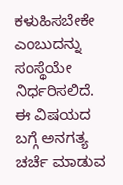ಕಳುಹಿಸಬೇಕೇ ಎಂಬುದನ್ನು ಸಂಸ್ಥೆಯೇ ನಿರ್ಧರಿಸಲಿದೆ. ಈ ವಿಷಯದ ಬಗ್ಗೆ ಅನಗತ್ಯ ಚರ್ಚೆ ಮಾಡುವ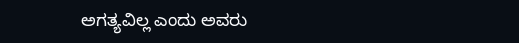ಅಗತ್ಯವಿಲ್ಲ ಎಂದು ಅವರು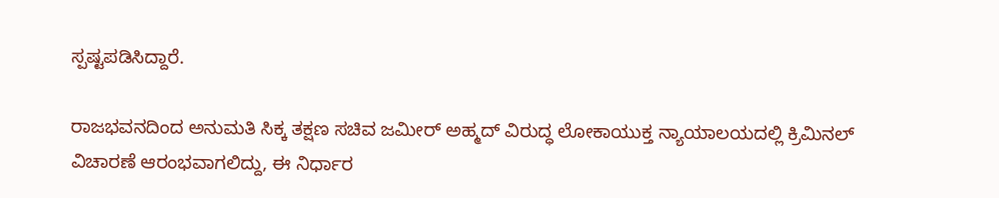ಸ್ಪಷ್ಟಪಡಿಸಿದ್ದಾರೆ.

ರಾಜಭವನದಿಂದ ಅನುಮತಿ ಸಿಕ್ಕ ತಕ್ಷಣ ಸಚಿವ ಜಮೀರ್ ಅಹ್ಮದ್ ವಿರುದ್ಧ ಲೋಕಾಯುಕ್ತ ನ್ಯಾಯಾಲಯದಲ್ಲಿ ಕ್ರಿಮಿನಲ್ ವಿಚಾರಣೆ ಆರಂಭವಾಗಲಿದ್ದು, ಈ ನಿರ್ಧಾರ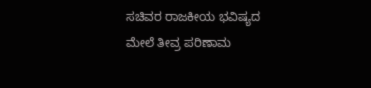ಸಚಿವರ ರಾಜಕೀಯ ಭವಿಷ್ಯದ ಮೇಲೆ ತೀವ್ರ ಪರಿಣಾಮ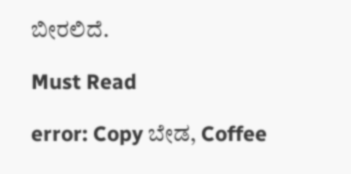ಬೀರಲಿದೆ.

Must Read

error: Copy ಬೇಡ, Coffee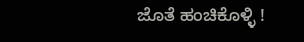ಜೊತೆ ಹಂಚಿಕೊಳ್ಳಿ !